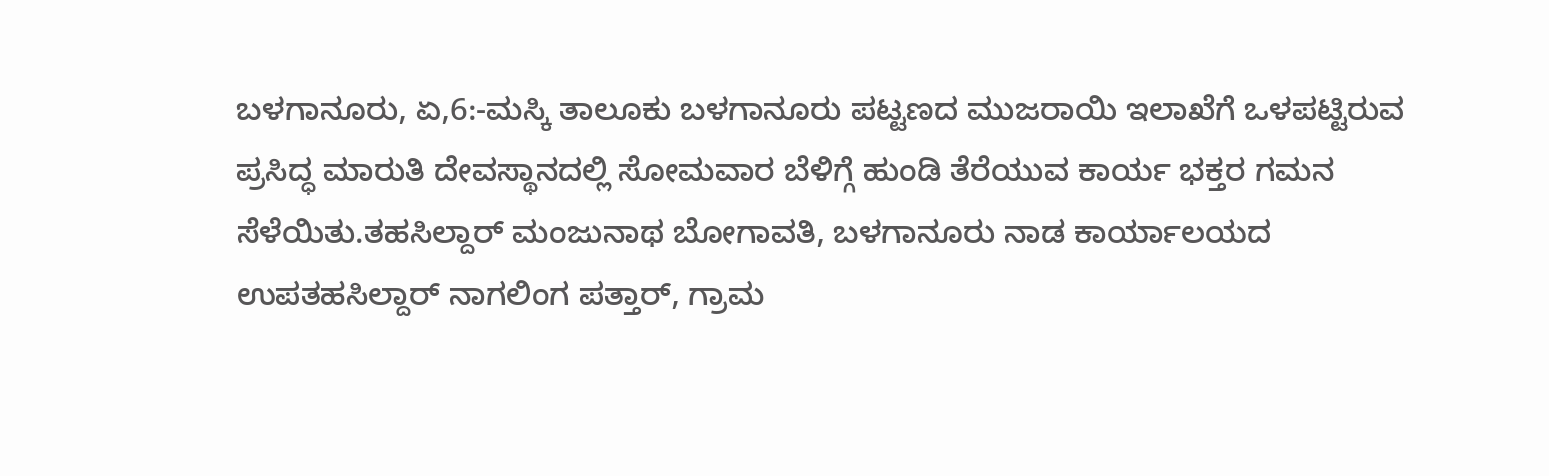ಬಳಗಾನೂರು, ಏ,6:-ಮಸ್ಕಿ ತಾಲೂಕು ಬಳಗಾನೂರು ಪಟ್ಟಣದ ಮುಜರಾಯಿ ಇಲಾಖೆಗೆ ಒಳಪಟ್ಟಿರುವ ಪ್ರಸಿದ್ಧ ಮಾರುತಿ ದೇವಸ್ಥಾನದಲ್ಲಿ ಸೋಮವಾರ ಬೆಳಿಗ್ಗೆ ಹುಂಡಿ ತೆರೆಯುವ ಕಾರ್ಯ ಭಕ್ತರ ಗಮನ ಸೆಳೆಯಿತು.ತಹಸಿಲ್ದಾರ್ ಮಂಜುನಾಥ ಬೋಗಾವತಿ, ಬಳಗಾನೂರು ನಾಡ ಕಾರ್ಯಾಲಯದ ಉಪತಹಸಿಲ್ದಾರ್ ನಾಗಲಿಂಗ ಪತ್ತಾರ್, ಗ್ರಾಮ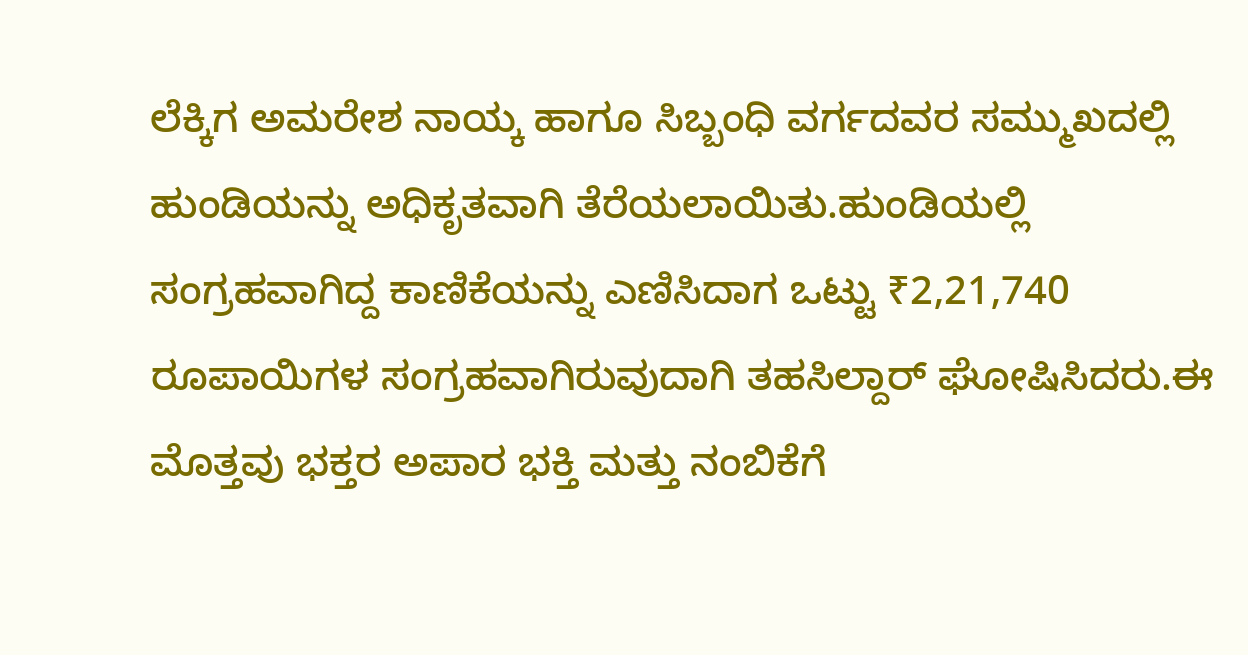ಲೆಕ್ಕಿಗ ಅಮರೇಶ ನಾಯ್ಕ ಹಾಗೂ ಸಿಬ್ಬಂಧಿ ವರ್ಗದವರ ಸಮ್ಮುಖದಲ್ಲಿ ಹುಂಡಿಯನ್ನು ಅಧಿಕೃತವಾಗಿ ತೆರೆಯಲಾಯಿತು.ಹುಂಡಿಯಲ್ಲಿ ಸಂಗ್ರಹವಾಗಿದ್ದ ಕಾಣಿಕೆಯನ್ನು ಎಣಿಸಿದಾಗ ಒಟ್ಟು ₹2,21,740 ರೂಪಾಯಿಗಳ ಸಂಗ್ರಹವಾಗಿರುವುದಾಗಿ ತಹಸಿಲ್ದಾರ್ ಘೋಷಿಸಿದರು.ಈ ಮೊತ್ತವು ಭಕ್ತರ ಅಪಾರ ಭಕ್ತಿ ಮತ್ತು ನಂಬಿಕೆಗೆ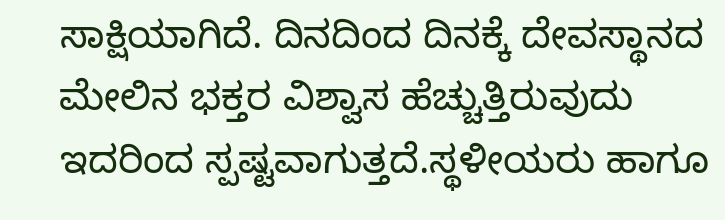ಸಾಕ್ಷಿಯಾಗಿದೆ. ದಿನದಿಂದ ದಿನಕ್ಕೆ ದೇವಸ್ಥಾನದ ಮೇಲಿನ ಭಕ್ತರ ವಿಶ್ವಾಸ ಹೆಚ್ಚುತ್ತಿರುವುದು ಇದರಿಂದ ಸ್ಪಷ್ಟವಾಗುತ್ತದೆ.ಸ್ಥಳೀಯರು ಹಾಗೂ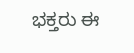ಭಕ್ತರು ಈ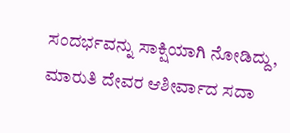ಸಂದರ್ಭವನ್ನು ಸಾಕ್ಷಿಯಾಗಿ ನೋಡಿದ್ದು, ಮಾರುತಿ ದೇವರ ಆಶೀರ್ವಾದ ಸದಾ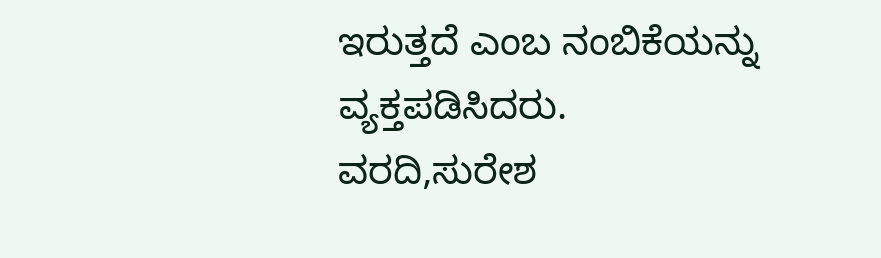ಇರುತ್ತದೆ ಎಂಬ ನಂಬಿಕೆಯನ್ನು ವ್ಯಕ್ತಪಡಿಸಿದರು.
ವರದಿ,ಸುರೇಶ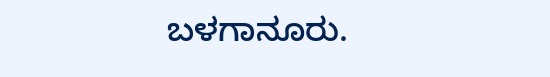ಬಳಗಾನೂರು.